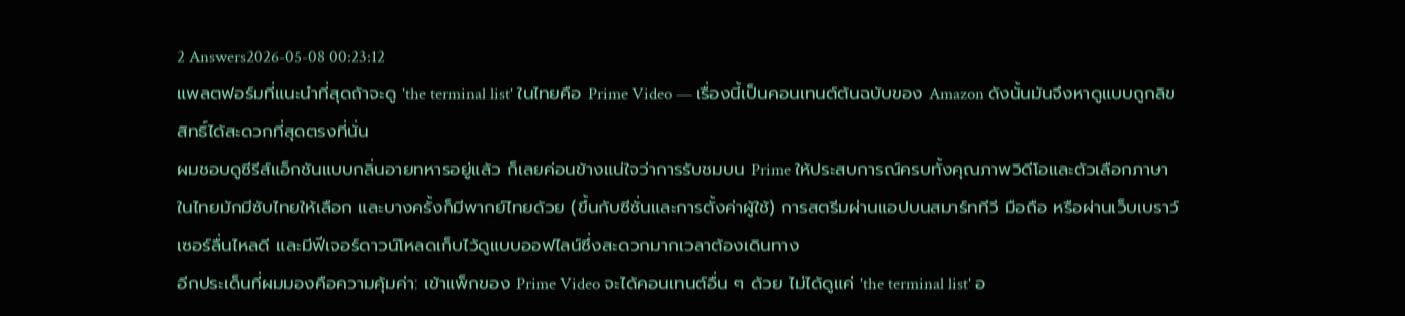2 Answers2026-05-08 00:23:12
แพลตฟอร์มที่แนะนำที่สุดถ้าจะดู 'the terminal list' ในไทยคือ Prime Video — เรื่องนี้เป็นคอนเทนต์ต้นฉบับของ Amazon ดังนั้นมันจึงหาดูแบบถูกลิขสิทธิ์ได้สะดวกที่สุดตรงที่นั่น
ผมชอบดูซีรีส์แอ็กชันแบบกลิ่นอายทหารอยู่แล้ว ก็เลยค่อนข้างแน่ใจว่าการรับชมบน Prime ให้ประสบการณ์ครบทั้งคุณภาพวิดีโอและตัวเลือกภาษา ในไทยมักมีซับไทยให้เลือก และบางครั้งก็มีพากย์ไทยด้วย (ขึ้นกับซีซั่นและการตั้งค่าผู้ใช้) การสตรีมผ่านแอปบนสมาร์ททีวี มือถือ หรือผ่านเว็บเบราว์เซอร์ลื่นไหลดี และมีฟีเจอร์ดาวน์โหลดเก็บไว้ดูแบบออฟไลน์ซึ่งสะดวกมากเวลาต้องเดินทาง
อีกประเด็นที่ผมมองคือความคุ้มค่า: เข้าแพ็กของ Prime Video จะได้คอนเทนต์อื่น ๆ ด้วย ไม่ได้ดูแค่ 'the terminal list' อ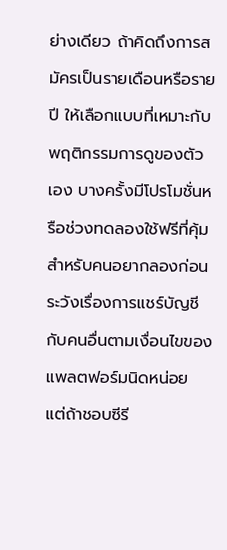ย่างเดียว ถ้าคิดถึงการสมัครเป็นรายเดือนหรือรายปี ให้เลือกแบบที่เหมาะกับพฤติกรรมการดูของตัวเอง บางครั้งมีโปรโมชั่นหรือช่วงทดลองใช้ฟรีที่คุ้มสำหรับคนอยากลองก่อน ระวังเรื่องการแชร์บัญชีกับคนอื่นตามเงื่อนไขของแพลตฟอร์มนิดหน่อย แต่ถ้าชอบซีรี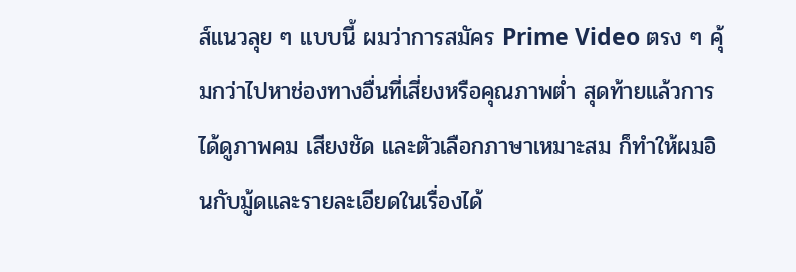ส์แนวลุย ๆ แบบนี้ ผมว่าการสมัคร Prime Video ตรง ๆ คุ้มกว่าไปหาช่องทางอื่นที่เสี่ยงหรือคุณภาพต่ำ สุดท้ายแล้วการได้ดูภาพคม เสียงชัด และตัวเลือกภาษาเหมาะสม ก็ทำให้ผมอินกับมู้ดและรายละเอียดในเรื่องได้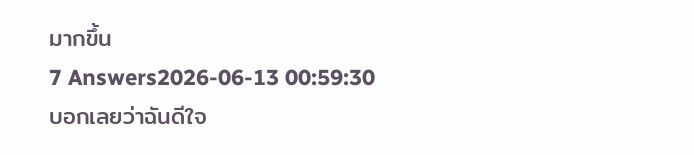มากขึ้น
7 Answers2026-06-13 00:59:30
บอกเลยว่าฉันดีใจ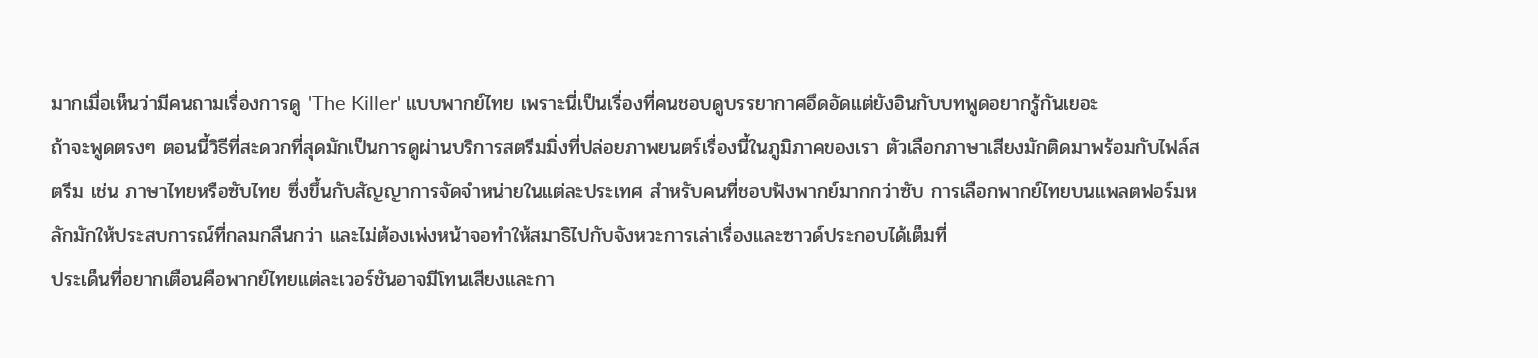มากเมื่อเห็นว่ามีคนถามเรื่องการดู 'The Killer' แบบพากย์ไทย เพราะนี่เป็นเรื่องที่คนชอบดูบรรยากาศอึดอัดแต่ยังอินกับบทพูดอยากรู้กันเยอะ
ถ้าจะพูดตรงๆ ตอนนี้วิธีที่สะดวกที่สุดมักเป็นการดูผ่านบริการสตรีมมิ่งที่ปล่อยภาพยนตร์เรื่องนี้ในภูมิภาคของเรา ตัวเลือกภาษาเสียงมักติดมาพร้อมกับไฟล์สตรีม เช่น ภาษาไทยหรือซับไทย ซึ่งขึ้นกับสัญญาการจัดจำหน่ายในแต่ละประเทศ สำหรับคนที่ชอบฟังพากย์มากกว่าซับ การเลือกพากย์ไทยบนแพลตฟอร์มหลักมักให้ประสบการณ์ที่กลมกลืนกว่า และไม่ต้องเพ่งหน้าจอทำให้สมาธิไปกับจังหวะการเล่าเรื่องและซาวด์ประกอบได้เต็มที่
ประเด็นที่อยากเตือนคือพากย์ไทยแต่ละเวอร์ชันอาจมีโทนเสียงและกา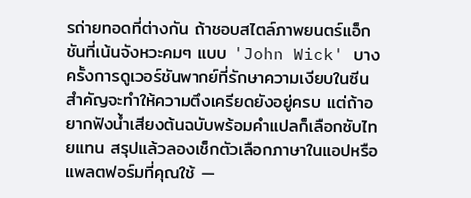รถ่ายทอดที่ต่างกัน ถ้าชอบสไตล์ภาพยนตร์แอ็กชันที่เน้นจังหวะคมๆ แบบ 'John Wick' บางครั้งการดูเวอร์ชันพากย์ที่รักษาความเงียบในซีนสำคัญจะทำให้ความตึงเครียดยังอยู่ครบ แต่ถ้าอยากฟังน้ำเสียงต้นฉบับพร้อมคำแปลก็เลือกซับไทยแทน สรุปแล้วลองเช็กตัวเลือกภาษาในแอปหรือแพลตฟอร์มที่คุณใช้ —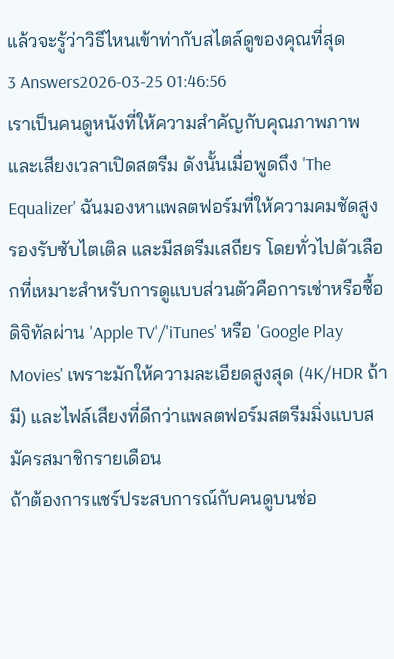แล้วจะรู้ว่าวิธีไหนเข้าท่ากับสไตล์ดูของคุณที่สุด
3 Answers2026-03-25 01:46:56
เราเป็นคนดูหนังที่ให้ความสำคัญกับคุณภาพภาพและเสียงเวลาเปิดสตรีม ดังนั้นเมื่อพูดถึง 'The Equalizer' ฉันมองหาแพลตฟอร์มที่ให้ความคมชัดสูง รองรับซับไตเติล และมีสตรีมเสถียร โดยทั่วไปตัวเลือกที่เหมาะสำหรับการดูแบบส่วนตัวคือการเช่าหรือซื้อดิจิทัลผ่าน 'Apple TV'/'iTunes' หรือ 'Google Play Movies' เพราะมักให้ความละเอียดสูงสุด (4K/HDR ถ้ามี) และไฟล์เสียงที่ดีกว่าแพลตฟอร์มสตรีมมิ่งแบบสมัครสมาชิกรายเดือน
ถ้าต้องการแชร์ประสบการณ์กับคนดูบนช่อ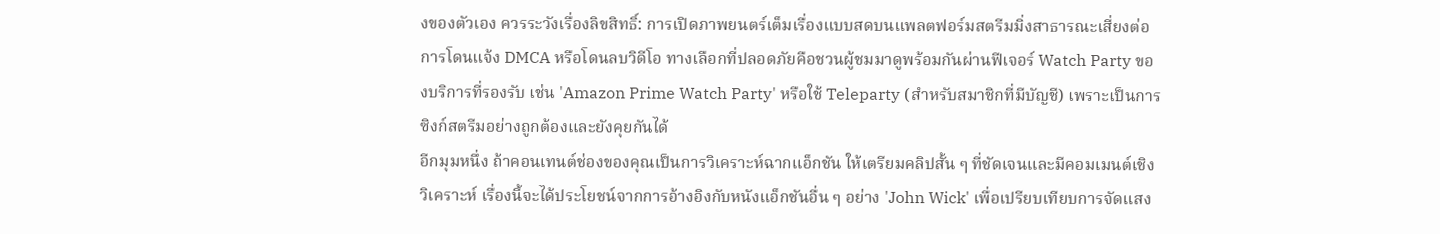งของตัวเอง ควรระวังเรื่องลิขสิทธิ์: การเปิดภาพยนตร์เต็มเรื่องแบบสดบนแพลตฟอร์มสตรีมมิ่งสาธารณะเสี่ยงต่อการโดนแจ้ง DMCA หรือโดนลบวิดีโอ ทางเลือกที่ปลอดภัยคือชวนผู้ชมมาดูพร้อมกันผ่านฟีเจอร์ Watch Party ของบริการที่รองรับ เช่น 'Amazon Prime Watch Party' หรือใช้ Teleparty (สำหรับสมาชิกที่มีบัญชี) เพราะเป็นการซิงก์สตรีมอย่างถูกต้องและยังคุยกันได้
อีกมุมหนึ่ง ถ้าคอนเทนต์ช่องของคุณเป็นการวิเคราะห์ฉากแอ็กชัน ให้เตรียมคลิปสั้น ๆ ที่ชัดเจนและมีคอมเมนต์เชิงวิเคราะห์ เรื่องนี้จะได้ประโยชน์จากการอ้างอิงกับหนังแอ็กชันอื่น ๆ อย่าง 'John Wick' เพื่อเปรียบเทียบการจัดแสง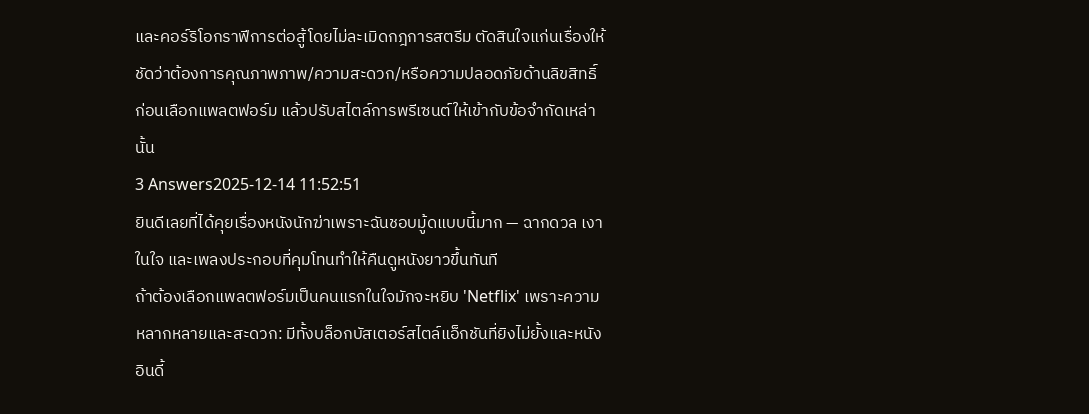และคอร์ริโอกราฟีการต่อสู้โดยไม่ละเมิดกฎการสตรีม ตัดสินใจแก่นเรื่องให้ชัดว่าต้องการคุณภาพภาพ/ความสะดวก/หรือความปลอดภัยด้านลิขสิทธิ์ก่อนเลือกแพลตฟอร์ม แล้วปรับสไตล์การพรีเซนต์ให้เข้ากับข้อจำกัดเหล่านั้น
3 Answers2025-12-14 11:52:51
ยินดีเลยที่ได้คุยเรื่องหนังนักฆ่าเพราะฉันชอบมู้ดแบบนี้มาก — ฉากดวล เงาในใจ และเพลงประกอบที่คุมโทนทำให้คืนดูหนังยาวขึ้นทันที
ถ้าต้องเลือกแพลตฟอร์มเป็นคนแรกในใจมักจะหยิบ 'Netflix' เพราะความหลากหลายและสะดวก: มีทั้งบล็อกบัสเตอร์สไตล์แอ็กชันที่ยิงไม่ยั้งและหนังอินดี้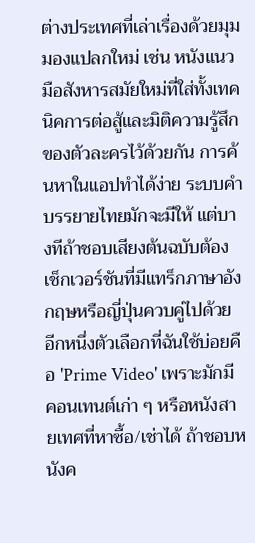ต่างประเทศที่เล่าเรื่องด้วยมุมมองแปลกใหม่ เช่น หนังแนวมือสังหารสมัยใหม่ที่ใส่ทั้งเทคนิคการต่อสู้และมิติความรู้สึกของตัวละครไว้ด้วยกัน การค้นหาในแอปทำได้ง่าย ระบบคำบรรยายไทยมักจะมีให้ แต่บางทีถ้าชอบเสียงต้นฉบับต้องเช็กเวอร์ชันที่มีแทร็กภาษาอังกฤษหรือญี่ปุ่นควบคู่ไปด้วย
อีกหนึ่งตัวเลือกที่ฉันใช้บ่อยคือ 'Prime Video' เพราะมักมีคอนเทนต์เก่า ๆ หรือหนังสายเทศที่หาซื้อ/เช่าได้ ถ้าชอบหนังค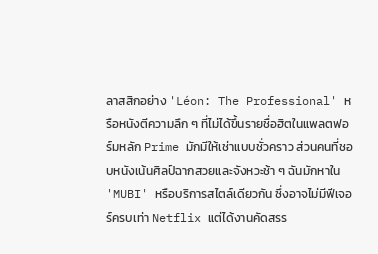ลาสสิกอย่าง 'Léon: The Professional' หรือหนังตีความลึก ๆ ที่ไม่ได้ขึ้นรายชื่อฮิตในแพลตฟอร์มหลัก Prime มักมีให้เช่าแบบชั่วคราว ส่วนคนที่ชอบหนังเน้นศิลป์ฉากสวยและจังหวะช้า ๆ ฉันมักหาใน 'MUBI' หรือบริการสไตล์เดียวกัน ซึ่งอาจไม่มีฟีเจอร์ครบเท่า Netflix แต่ได้งานคัดสรร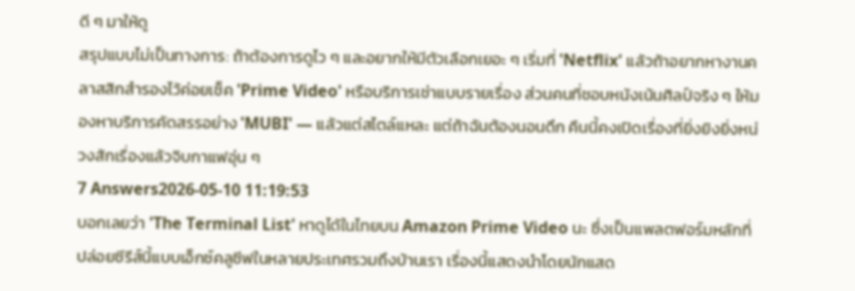ดี ๆ มาให้ดู
สรุปแบบไม่เป็นทางการ: ถ้าต้องการดูไว ๆ และอยากให้มีตัวเลือกเยอะ ๆ เริ่มที่ 'Netflix' แล้วถ้าอยากหางานคลาสสิกสำรองไว้ค่อยเช็ค 'Prime Video' หรือบริการเช่าแบบรายเรื่อง ส่วนคนที่ชอบหนังเน้นศิลป์จริง ๆ ให้มองหาบริการคัดสรรอย่าง 'MUBI' — แล้วแต่สไตล์แหละ แต่ถ้าฉันต้องนอนดึก คืนนี้คงเปิดเรื่องที่ยิ่งยิงยิ่งหน่วงสักเรื่องแล้วจิบกาแฟอุ่น ๆ
7 Answers2026-05-10 11:19:53
บอกเลยว่า 'The Terminal List' หาดูได้ในไทยบน Amazon Prime Video นะ ซึ่งเป็นแพลตฟอร์มหลักที่ปล่อยซีรีส์นี้แบบเอ็กซ์คลูซีฟในหลายประเทศรวมถึงบ้านเรา เรื่องนี้แสดงนำโดยนักแสด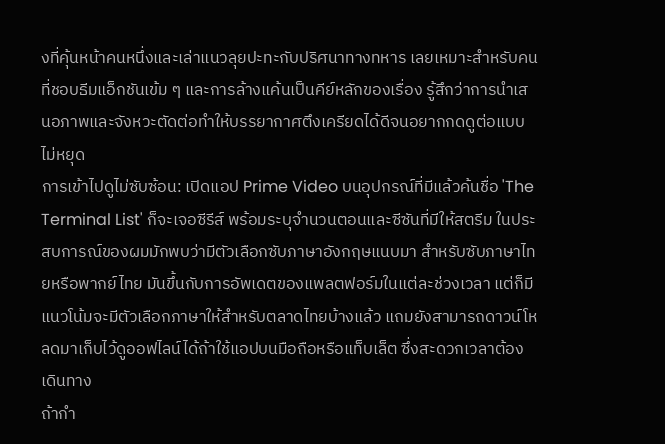งที่คุ้นหน้าคนหนึ่งและเล่าแนวลุยปะทะกับปริศนาทางทหาร เลยเหมาะสำหรับคนที่ชอบธีมแอ็กชันเข้ม ๆ และการล้างแค้นเป็นคีย์หลักของเรื่อง รู้สึกว่าการนำเสนอภาพและจังหวะตัดต่อทำให้บรรยากาศตึงเครียดได้ดีจนอยากกดดูต่อแบบไม่หยุด
การเข้าไปดูไม่ซับซ้อน: เปิดแอป Prime Video บนอุปกรณ์ที่มีแล้วค้นชื่อ 'The Terminal List' ก็จะเจอซีรีส์ พร้อมระบุจำนวนตอนและซีซันที่มีให้สตรีม ในประสบการณ์ของผมมักพบว่ามีตัวเลือกซับภาษาอังกฤษแนบมา สำหรับซับภาษาไทยหรือพากย์ไทย มันขึ้นกับการอัพเดตของแพลตฟอร์มในแต่ละช่วงเวลา แต่ก็มีแนวโน้มจะมีตัวเลือกภาษาให้สำหรับตลาดไทยบ้างแล้ว แถมยังสามารถดาวน์โหลดมาเก็บไว้ดูออฟไลน์ได้ถ้าใช้แอปบนมือถือหรือแท็บเล็ต ซึ่งสะดวกเวลาต้องเดินทาง
ถ้ากำ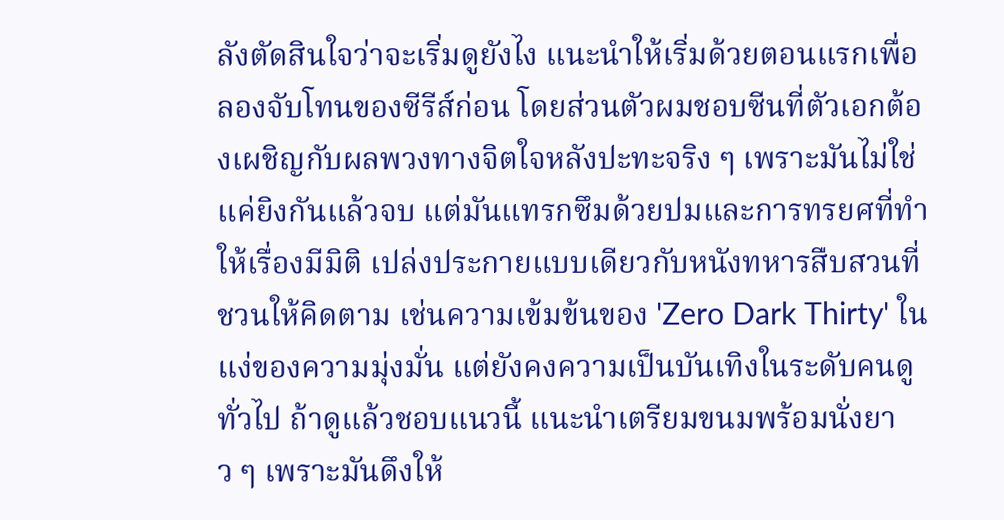ลังตัดสินใจว่าจะเริ่มดูยังไง แนะนำให้เริ่มด้วยตอนแรกเพื่อลองจับโทนของซีรีส์ก่อน โดยส่วนตัวผมชอบซีนที่ตัวเอกต้องเผชิญกับผลพวงทางจิตใจหลังปะทะจริง ๆ เพราะมันไม่ใช่แค่ยิงกันแล้วจบ แต่มันแทรกซึมด้วยปมและการทรยศที่ทำให้เรื่องมีมิติ เปล่งประกายแบบเดียวกับหนังทหารสืบสวนที่ชวนให้คิดตาม เช่นความเข้มข้นของ 'Zero Dark Thirty' ในแง่ของความมุ่งมั่น แต่ยังคงความเป็นบันเทิงในระดับคนดูทั่วไป ถ้าดูแล้วชอบแนวนี้ แนะนำเตรียมขนมพร้อมนั่งยาว ๆ เพราะมันดึงให้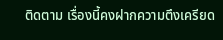ติดตาม เรื่องนี้คงฝากความตึงเครียด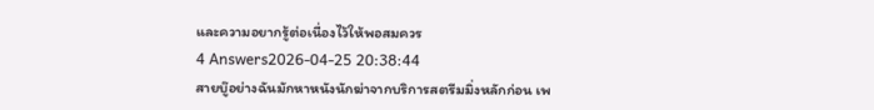และความอยากรู้ต่อเนื่องไว้ให้พอสมควร
4 Answers2026-04-25 20:38:44
สายบู๊อย่างฉันมักหาหนังนักฆ่าจากบริการสตรีมมิ่งหลักก่อน เพ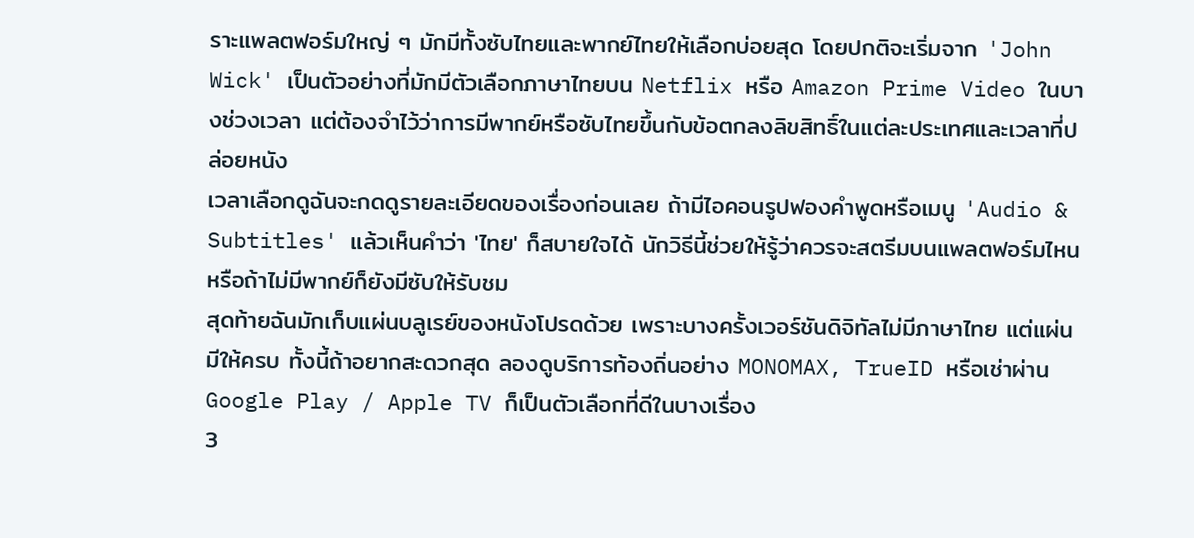ราะแพลตฟอร์มใหญ่ ๆ มักมีทั้งซับไทยและพากย์ไทยให้เลือกบ่อยสุด โดยปกติจะเริ่มจาก 'John Wick' เป็นตัวอย่างที่มักมีตัวเลือกภาษาไทยบน Netflix หรือ Amazon Prime Video ในบางช่วงเวลา แต่ต้องจำไว้ว่าการมีพากย์หรือซับไทยขึ้นกับข้อตกลงลิขสิทธิ์ในแต่ละประเทศและเวลาที่ปล่อยหนัง
เวลาเลือกดูฉันจะกดดูรายละเอียดของเรื่องก่อนเลย ถ้ามีไอคอนรูปฟองคำพูดหรือเมนู 'Audio & Subtitles' แล้วเห็นคำว่า 'ไทย' ก็สบายใจได้ นักวิธีนี้ช่วยให้รู้ว่าควรจะสตรีมบนแพลตฟอร์มไหน หรือถ้าไม่มีพากย์ก็ยังมีซับให้รับชม
สุดท้ายฉันมักเก็บแผ่นบลูเรย์ของหนังโปรดด้วย เพราะบางครั้งเวอร์ชันดิจิทัลไม่มีภาษาไทย แต่แผ่นมีให้ครบ ทั้งนี้ถ้าอยากสะดวกสุด ลองดูบริการท้องถิ่นอย่าง MONOMAX, TrueID หรือเช่าผ่าน Google Play / Apple TV ก็เป็นตัวเลือกที่ดีในบางเรื่อง
3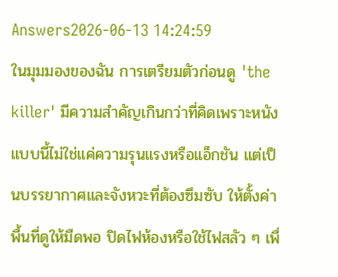Answers2026-06-13 14:24:59
ในมุมมองของฉัน การเตรียมตัวก่อนดู 'the killer' มีความสำคัญเกินกว่าที่คิดเพราะหนังแบบนี้ไม่ใช่แค่ความรุนแรงหรือแอ็กชัน แต่เป็นบรรยากาศและจังหวะที่ต้องซึมซับ ให้ตั้งค่าพื้นที่ดูให้มืดพอ ปิดไฟห้องหรือใช้ไฟสลัว ๆ เพื่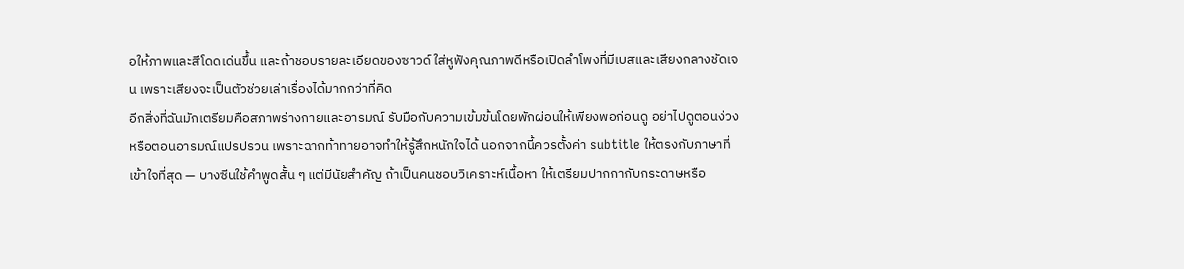อให้ภาพและสีโดดเด่นขึ้น และถ้าชอบรายละเอียดของซาวด์ ใส่หูฟังคุณภาพดีหรือเปิดลำโพงที่มีเบสและเสียงกลางชัดเจน เพราะเสียงจะเป็นตัวช่วยเล่าเรื่องได้มากกว่าที่คิด
อีกสิ่งที่ฉันมักเตรียมคือสภาพร่างกายและอารมณ์ รับมือกับความเข้มข้นโดยพักผ่อนให้เพียงพอก่อนดู อย่าไปดูตอนง่วง หรือตอนอารมณ์แปรปรวน เพราะฉากท้าทายอาจทำให้รู้สึกหนักใจได้ นอกจากนี้ควรตั้งค่า subtitle ให้ตรงกับภาษาที่เข้าใจที่สุด — บางซีนใช้คำพูดสั้น ๆ แต่มีนัยสำคัญ ถ้าเป็นคนชอบวิเคราะห์เนื้อหา ให้เตรียมปากกากับกระดาษหรือ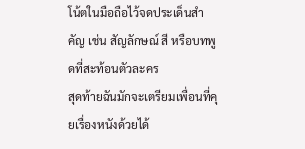โน้ตในมือถือไว้จดประเด็นสำคัญ เช่น สัญลักษณ์ สี หรือบทพูดที่สะท้อนตัวละคร
สุดท้ายฉันมักจะเตรียมเพื่อนที่คุยเรื่องหนังด้วยได้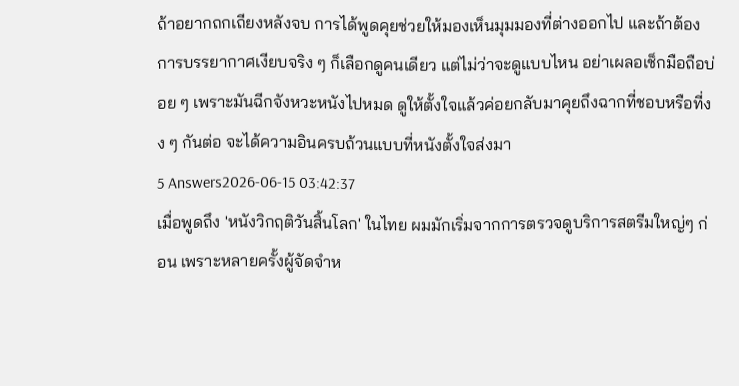ถ้าอยากถกเถียงหลังจบ การได้พูดคุยช่วยให้มองเห็นมุมมองที่ต่างออกไป และถ้าต้องการบรรยากาศเงียบจริง ๆ ก็เลือกดูคนเดียว แต่ไม่ว่าจะดูแบบไหน อย่าเผลอเช็กมือถือบ่อย ๆ เพราะมันฉีกจังหวะหนังไปหมด ดูให้ตั้งใจแล้วค่อยกลับมาคุยถึงฉากที่ชอบหรือที่งง ๆ กันต่อ จะได้ความอินครบถ้วนแบบที่หนังตั้งใจส่งมา
5 Answers2026-06-15 03:42:37
เมื่อพูดถึง 'หนังวิกฤติวันสิ้นโลก' ในไทย ผมมักเริ่มจากการตรวจดูบริการสตรีมใหญ่ๆ ก่อน เพราะหลายครั้งผู้จัดจำห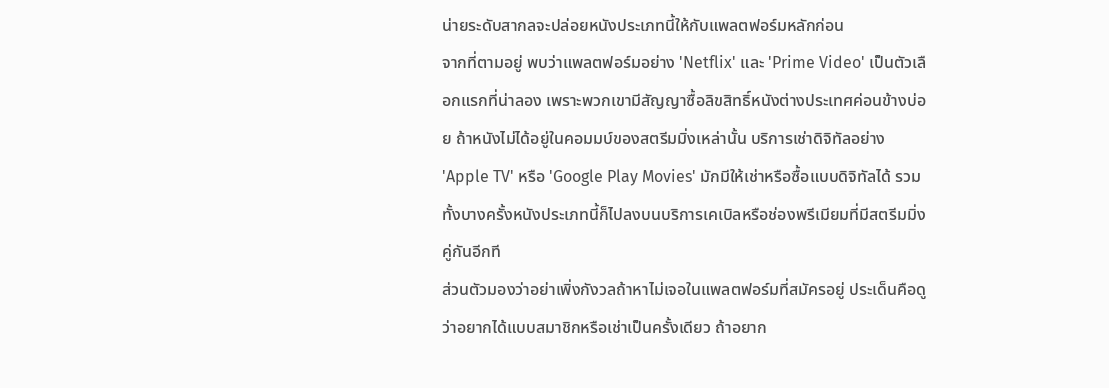น่ายระดับสากลจะปล่อยหนังประเภทนี้ให้กับแพลตฟอร์มหลักก่อน
จากที่ตามอยู่ พบว่าแพลตฟอร์มอย่าง 'Netflix' และ 'Prime Video' เป็นตัวเลือกแรกที่น่าลอง เพราะพวกเขามีสัญญาซื้อลิขสิทธิ์หนังต่างประเทศค่อนข้างบ่อย ถ้าหนังไม่ได้อยู่ในคอมมบ์ของสตรีมมิ่งเหล่านั้น บริการเช่าดิจิทัลอย่าง 'Apple TV' หรือ 'Google Play Movies' มักมีให้เช่าหรือซื้อแบบดิจิทัลได้ รวมทั้งบางครั้งหนังประเภทนี้ก็ไปลงบนบริการเคเบิลหรือช่องพรีเมียมที่มีสตรีมมิ่งคู่กันอีกที
ส่วนตัวมองว่าอย่าเพิ่งกังวลถ้าหาไม่เจอในแพลตฟอร์มที่สมัครอยู่ ประเด็นคือดูว่าอยากได้แบบสมาชิกหรือเช่าเป็นครั้งเดียว ถ้าอยาก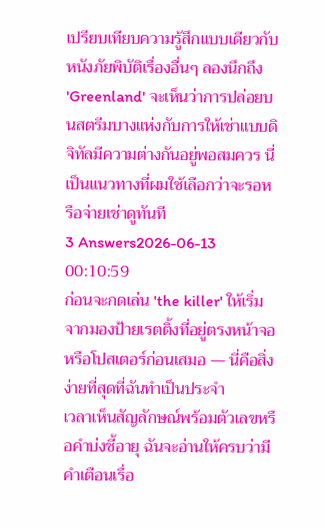เปรียบเทียบความรู้สึกแบบเดียวกับหนังภัยพิบัติเรื่องอื่นๆ ลองนึกถึง 'Greenland' จะเห็นว่าการปล่อยบนสตรีมบางแห่งกับการให้เช่าแบบดิจิทัลมีความต่างกันอยู่พอสมควร นี่เป็นแนวทางที่ผมใช้เลือกว่าจะรอหรือจ่ายเช่าดูทันที
3 Answers2026-06-13 00:10:59
ก่อนจะกดเล่น 'the killer' ให้เริ่มจากมองป้ายเรตติ้งที่อยู่ตรงหน้าจอหรือโปสเตอร์ก่อนเสมอ — นี่คือสิ่งง่ายที่สุดที่ฉันทำเป็นประจำ
เวลาเห็นสัญลักษณ์พร้อมตัวเลขหรือคำบ่งชี้อายุ ฉันจะอ่านให้ครบว่ามีคำเตือนเรื่อ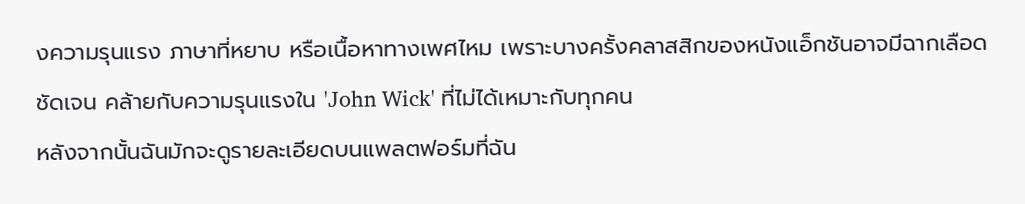งความรุนแรง ภาษาที่หยาบ หรือเนื้อหาทางเพศไหม เพราะบางครั้งคลาสสิกของหนังแอ็กชันอาจมีฉากเลือดชัดเจน คล้ายกับความรุนแรงใน 'John Wick' ที่ไม่ได้เหมาะกับทุกคน
หลังจากนั้นฉันมักจะดูรายละเอียดบนแพลตฟอร์มที่ฉัน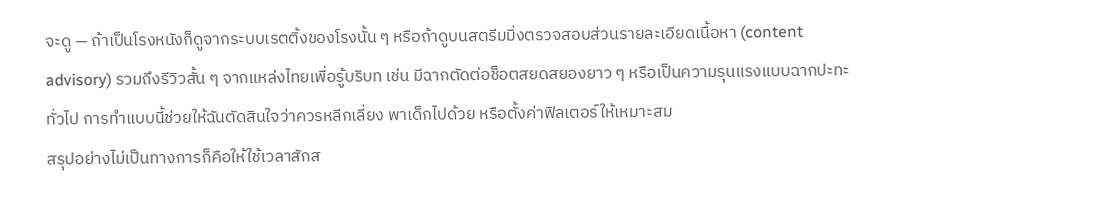จะดู — ถ้าเป็นโรงหนังก็ดูจากระบบเรตติ้งของโรงนั้น ๆ หรือถ้าดูบนสตรีมมิ่งตรวจสอบส่วนรายละเอียดเนื้อหา (content advisory) รวมถึงรีวิวสั้น ๆ จากแหล่งไทยเพื่อรู้บริบท เช่น มีฉากตัดต่อช็อตสยดสยองยาว ๆ หรือเป็นความรุนแรงแบบฉากปะทะทั่วไป การทำแบบนี้ช่วยให้ฉันตัดสินใจว่าควรหลีกเลี่ยง พาเด็กไปด้วย หรือตั้งค่าฟิลเตอร์ให้เหมาะสม
สรุปอย่างไม่เป็นทางการก็คือให้ใช้เวลาสักส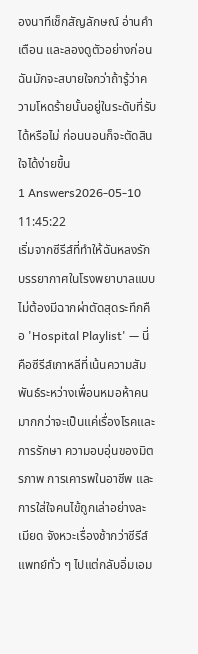องนาทีเช็กสัญลักษณ์ อ่านคำเตือน และลองดูตัวอย่างก่อน ฉันมักจะสบายใจกว่าถ้ารู้ว่าความโหดร้ายนั้นอยู่ในระดับที่รับได้หรือไม่ ก่อนนอนก็จะตัดสินใจได้ง่ายขึ้น
1 Answers2026-05-10 11:45:22
เริ่มจากซีรีส์ที่ทำให้ฉันหลงรักบรรยากาศในโรงพยาบาลแบบไม่ต้องมีฉากผ่าตัดสุดระทึกคือ 'Hospital Playlist' — นี่คือซีรีส์เกาหลีที่เน้นความสัมพันธ์ระหว่างเพื่อนหมอห้าคนมากกว่าจะเป็นแค่เรื่องโรคและการรักษา ความอบอุ่นของมิตรภาพ การเคารพในอาชีพ และการใส่ใจคนไข้ถูกเล่าอย่างละเมียด จังหวะเรื่องช้ากว่าซีรีส์แพทย์ทั่ว ๆ ไปแต่กลับอิ่มเอม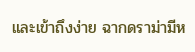และเข้าถึงง่าย ฉากดราม่ามีห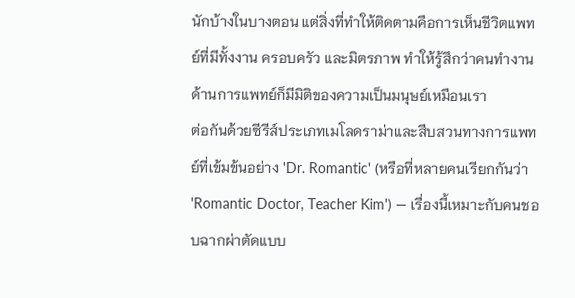นักบ้างในบางตอน แต่สิ่งที่ทำให้ติดตามคือการเห็นชีวิตแพทย์ที่มีทั้งงาน ครอบครัว และมิตรภาพ ทำให้รู้สึกว่าคนทำงานด้านการแพทย์ก็มีมิติของความเป็นมนุษย์เหมือนเรา
ต่อกันด้วยซีรีส์ประเภทเมโลดราม่าและสืบสวนทางการแพทย์ที่เข้มข้นอย่าง 'Dr. Romantic' (หรือที่หลายคนเรียกกันว่า 'Romantic Doctor, Teacher Kim') — เรื่องนี้เหมาะกับคนชอบฉากผ่าตัดแบบ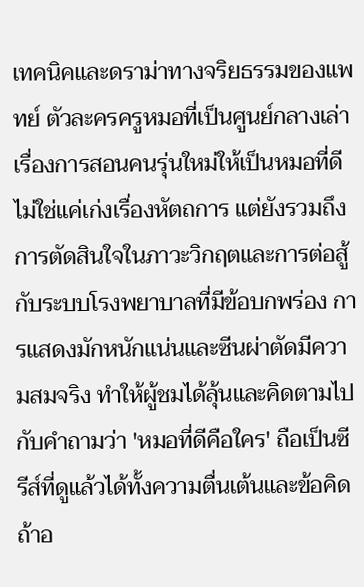เทคนิคและดราม่าทางจริยธรรมของแพทย์ ตัวละครครูหมอที่เป็นศูนย์กลางเล่าเรื่องการสอนคนรุ่นใหม่ให้เป็นหมอที่ดี ไม่ใช่แค่เก่งเรื่องหัตถการ แต่ยังรวมถึงการตัดสินใจในภาวะวิกฤตและการต่อสู้กับระบบโรงพยาบาลที่มีข้อบกพร่อง การแสดงมักหนักแน่นและซีนผ่าตัดมีความสมจริง ทำให้ผู้ชมได้ลุ้นและคิดตามไปกับคำถามว่า 'หมอที่ดีคือใคร' ถือเป็นซีรีส์ที่ดูแล้วได้ทั้งความตื่นเต้นและข้อคิด
ถ้าอ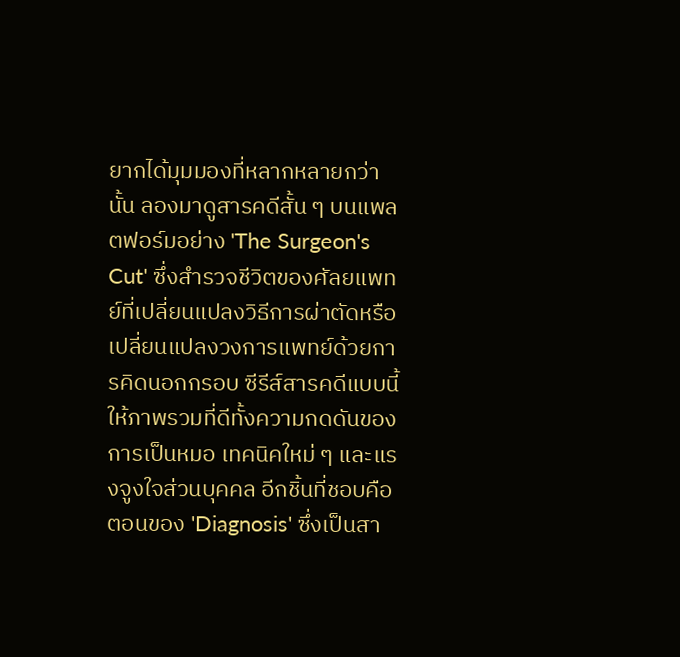ยากได้มุมมองที่หลากหลายกว่านั้น ลองมาดูสารคดีสั้น ๆ บนแพลตฟอร์มอย่าง 'The Surgeon's Cut' ซึ่งสำรวจชีวิตของศัลยแพทย์ที่เปลี่ยนแปลงวิธีการผ่าตัดหรือเปลี่ยนแปลงวงการแพทย์ด้วยการคิดนอกกรอบ ซีรีส์สารคดีแบบนี้ให้ภาพรวมที่ดีทั้งความกดดันของการเป็นหมอ เทคนิคใหม่ ๆ และแรงจูงใจส่วนบุคคล อีกชิ้นที่ชอบคือตอนของ 'Diagnosis' ซึ่งเป็นสา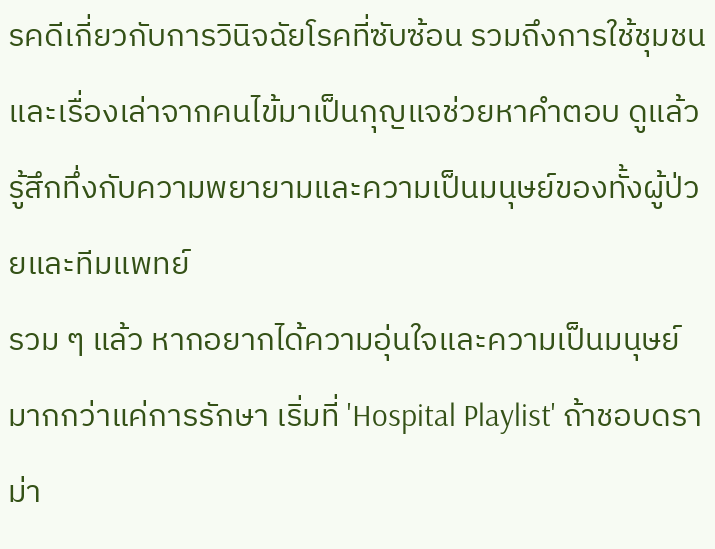รคดีเกี่ยวกับการวินิจฉัยโรคที่ซับซ้อน รวมถึงการใช้ชุมชนและเรื่องเล่าจากคนไข้มาเป็นกุญแจช่วยหาคำตอบ ดูแล้วรู้สึกทึ่งกับความพยายามและความเป็นมนุษย์ของทั้งผู้ป่วยและทีมแพทย์
รวม ๆ แล้ว หากอยากได้ความอุ่นใจและความเป็นมนุษย์มากกว่าแค่การรักษา เริ่มที่ 'Hospital Playlist' ถ้าชอบดราม่า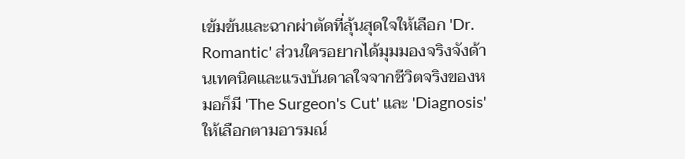เข้มข้นและฉากผ่าตัดที่ลุ้นสุดใจให้เลือก 'Dr. Romantic' ส่วนใครอยากได้มุมมองจริงจังด้านเทคนิคและแรงบันดาลใจจากชีวิตจริงของหมอก็มี 'The Surgeon's Cut' และ 'Diagnosis' ให้เลือกตามอารมณ์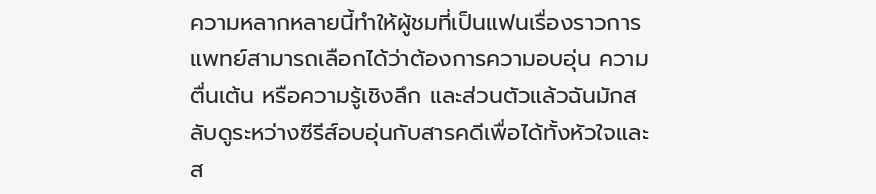ความหลากหลายนี้ทำให้ผู้ชมที่เป็นแฟนเรื่องราวการแพทย์สามารถเลือกได้ว่าต้องการความอบอุ่น ความตื่นเต้น หรือความรู้เชิงลึก และส่วนตัวแล้วฉันมักสลับดูระหว่างซีรีส์อบอุ่นกับสารคดีเพื่อได้ทั้งหัวใจและส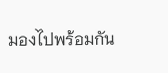มองไปพร้อมกัน